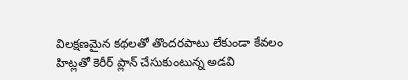విలక్షణమైన కథలతో తొందరపాటు లేకుండా కేవలం హిట్లతో కెరీర్ ప్లాన్ చేసుకుంటున్న అడవి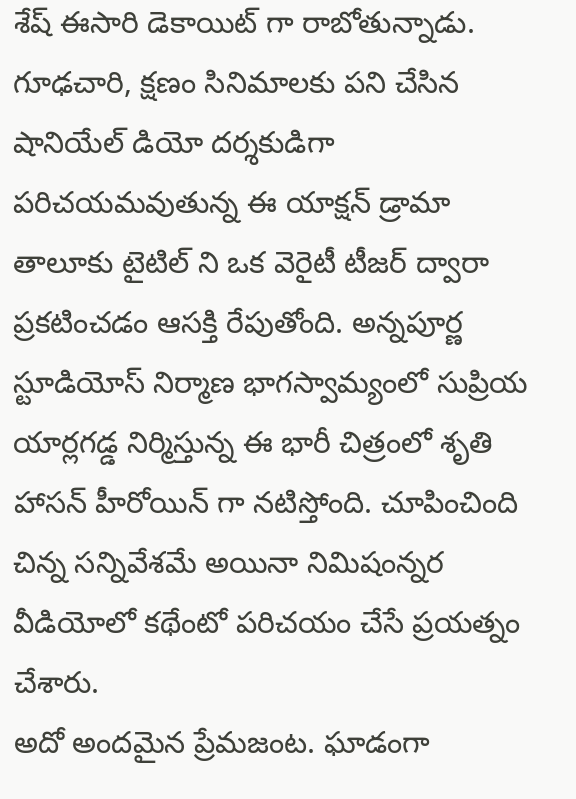శేష్ ఈసారి డెకాయిట్ గా రాబోతున్నాడు. గూఢచారి, క్షణం సినిమాలకు పని చేసిన షానియేల్ డియో దర్శకుడిగా పరిచయమవుతున్న ఈ యాక్షన్ డ్రామా తాలూకు టైటిల్ ని ఒక వెరైటీ టీజర్ ద్వారా ప్రకటించడం ఆసక్తి రేపుతోంది. అన్నపూర్ణ స్టూడియోస్ నిర్మాణ భాగస్వామ్యంలో సుప్రియ యార్లగడ్డ నిర్మిస్తున్న ఈ భారీ చిత్రంలో శృతి హాసన్ హీరోయిన్ గా నటిస్తోంది. చూపించింది చిన్న సన్నివేశమే అయినా నిమిషంన్నర వీడియోలో కథేంటో పరిచయం చేసే ప్రయత్నం చేశారు.
అదో అందమైన ప్రేమజంట. ఘాడంగా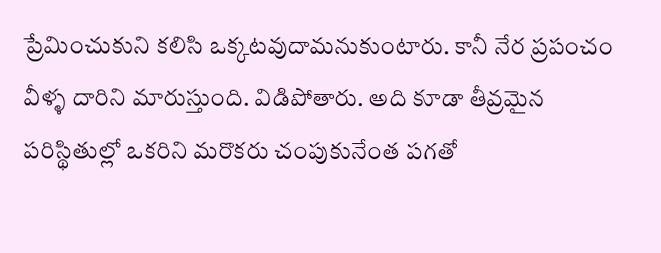ప్రేమించుకుని కలిసి ఒక్కటవుదామనుకుంటారు. కానీ నేర ప్రపంచం వీళ్ళ దారిని మారుస్తుంది. విడిపోతారు. అది కూడా తీవ్రమైన పరిస్థితుల్లో ఒకరిని మరొకరు చంపుకునేంత పగతో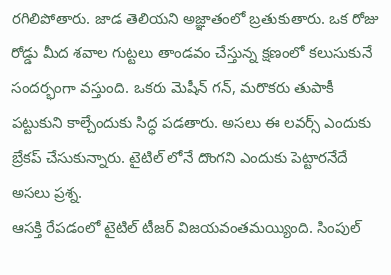రగిలిపోతారు. జాడ తెలియని అజ్ఞాతంలో బ్రతుకుతారు. ఒక రోజు రోడ్డు మీద శవాల గుట్టలు తాండవం చేస్తున్న క్షణంలో కలుసుకునే సందర్భంగా వస్తుంది. ఒకరు మెషీన్ గన్, మరొకరు తుపాకీ పట్టుకుని కాల్చేందుకు సిద్ధ పడతారు. అసలు ఈ లవర్స్ ఎందుకు బ్రేకప్ చేసుకున్నారు. టైటిల్ లోనే దొంగని ఎందుకు పెట్టారనేదే అసలు ప్రశ్న.
ఆసక్తి రేపడంలో టైటిల్ టీజర్ విజయవంతమయ్యింది. సింపుల్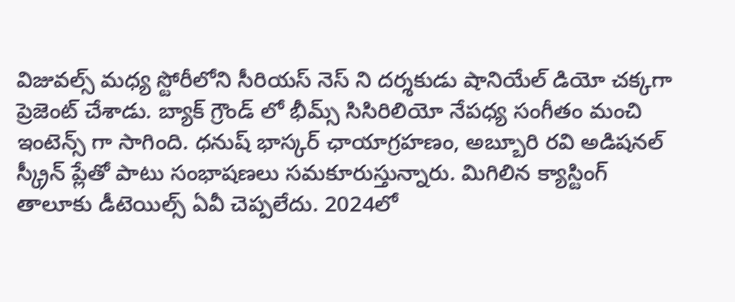విజువల్స్ మధ్య స్టోరీలోని సీరియస్ నెస్ ని దర్శకుడు షానియేల్ డియో చక్కగా ప్రెజెంట్ చేశాడు. బ్యాక్ గ్రౌండ్ లో భీమ్స్ సిసిరిలియో నేపధ్య సంగీతం మంచి ఇంటెన్స్ గా సాగింది. ధనుష్ భాస్కర్ ఛాయాగ్రహణం, అబ్బూరి రవి అడిషనల్ స్క్రీన్ ప్లేతో పాటు సంభాషణలు సమకూరుస్తున్నారు. మిగిలిన క్యాస్టింగ్ తాలూకు డీటెయిల్స్ ఏవీ చెప్పలేదు. 2024లో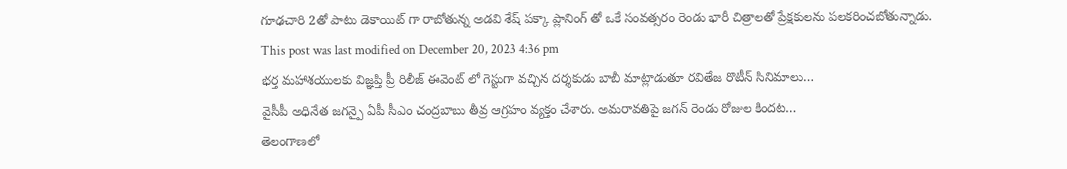గూఢచారి 2తో పాటు డెకాయిట్ గా రాబోతున్న అడవి శేష్ పక్కా ప్లానింగ్ తో ఒకే సంవత్సరం రెండు భారీ చిత్రాలతో ప్రేక్షకులను పలకరించబోతున్నాడు.
This post was last modified on December 20, 2023 4:36 pm
భర్త మహాశయులకు విజ్ఞప్తి ప్రీ రిలీజ్ ఈవెంట్ లో గెస్టుగా వచ్చిన దర్శకుడు బాబీ మాట్లాడుతూ రవితేజ రొటీన్ సినిమాలు…
వైసీపీ అధినేత జగన్పై ఏపీ సీఎం చంద్రబాబు తీవ్ర ఆగ్రహం వ్యక్తం చేశారు. అమరావతిపై జగన్ రెండు రోజుల కిందట…
తెలంగాణలో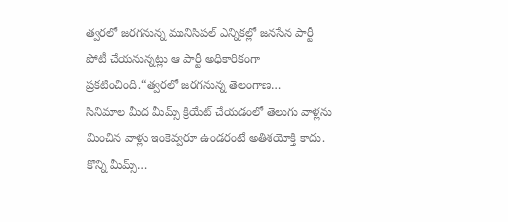త్వరలో జరగనున్న మునిసిపల్ ఎన్నికల్లో జనసేన పార్టీ పోటీ చేయనున్నట్లు ఆ పార్టీ అధికారికంగా ప్రకటించింది.“త్వరలో జరగనున్న తెలంగాణ…
సినిమాల మీద మీమ్స్ క్రియేట్ చేయడంలో తెలుగు వాళ్లను మించిన వాళ్లు ఇంకెవ్వరూ ఉండరంటే అతిశయోక్తి కాదు. కొన్ని మీమ్స్…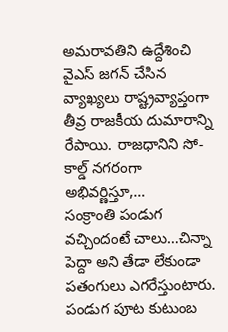అమరావతిని ఉద్దేశించి వైఎస్ జగన్ చేసిన వ్యాఖ్యలు రాష్ట్రవ్యాప్తంగా తీవ్ర రాజకీయ దుమారాన్ని రేపాయి. రాజధానిని సో-కాల్డ్ నగరంగా అభివర్ణిస్తూ,…
సంక్రాంతి పండుగ వచ్చిందంటే చాలు…చిన్నా పెద్దా అని తేడా లేకుండా పతంగులు ఎగరేస్తుంటారు. పండుగ పూట కుటుంబ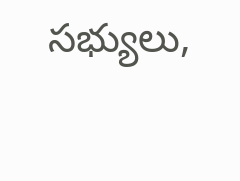సభ్యులు,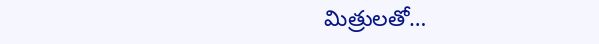మిత్రులతో…